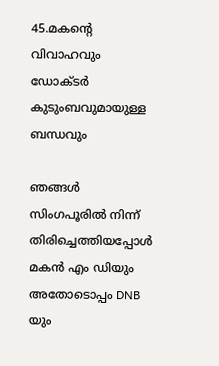45.മകന്റെ വിവാഹവും ഡോക്ടര്‍ കുടുംബവുമായുള്ള ബന്ധവും

ഞങ്ങള്‍ സിംഗപൂരില്‍ നിന്ന് തിരിച്ചെത്തിയപ്പോള്‍ മകന്‍ എം ഡിയും അതോടൊപ്പം DNB യും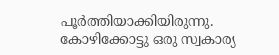പൂര്‍ത്തിയാക്കിയിരുന്നു. കോഴിക്കോട്ടു ഒരു സ്വകാര്യ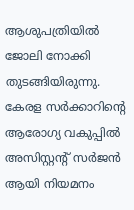ആശുപത്രിയില്‍ ജോലി നോക്കി തുടങ്ങിയിരുന്നു. കേരള സര്‍ക്കാറിന്റെ ആരോഗ്യ വകുപ്പില്‍ അസിസ്റ്റന്‍റ് സര്‍ജന്‍ ആയി നിയമനം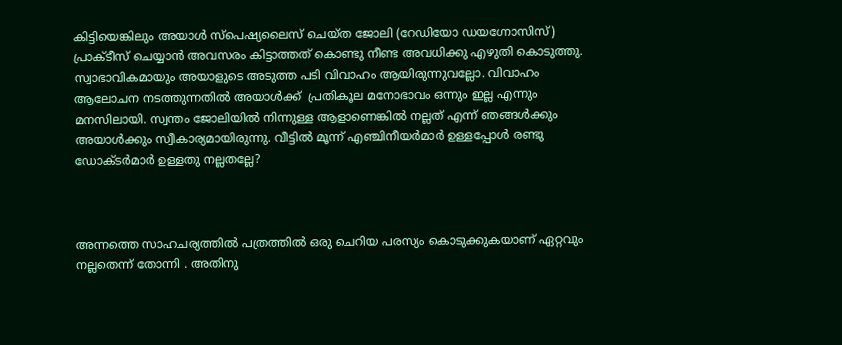കിട്ടിയെങ്കിലും അയാള്‍ സ്പെഷ്യലൈസ് ചെയ്ത ജോലി (റേഡിയോ ഡയഗ്നോസിസ്) പ്രാക്ടീസ് ചെയ്യാന്‍ അവസരം കിട്ടാത്തത് കൊണ്ടു നീണ്ട അവധിക്കു എഴുതി കൊടുത്തു. സ്വാഭാവികമായും അയാളുടെ അടുത്ത പടി വിവാഹം ആയിരുന്നുവല്ലോ. വിവാഹം ആലോചന നടത്തുന്നതില്‍ അയാള്‍ക്ക്  പ്രതികൂല മനോഭാവം ഒന്നും ഇല്ല എന്നും മനസിലായി. സ്വന്തം ജോലിയില്‍ നിന്നുള്ള ആളാണെങ്കില്‍ നല്ലത് എന്ന് ഞങ്ങള്‍ക്കും അയാള്‍ക്കും സ്വീകാര്യമായിരുന്നു. വീട്ടിൽ മൂന്ന് എഞ്ചിനീയർമാർ ഉള്ളപ്പോൾ രണ്ടു ഡോക്ടർമാർ ഉള്ളതു നല്ലതല്ലേ?



അന്നത്തെ സാഹചര്യത്തില്‍ പത്രത്തില്‍ ഒരു ചെറിയ പരസ്യം കൊടുക്കുകയാണ് ഏറ്റവും നല്ലതെന്ന് തോന്നി . അതിനു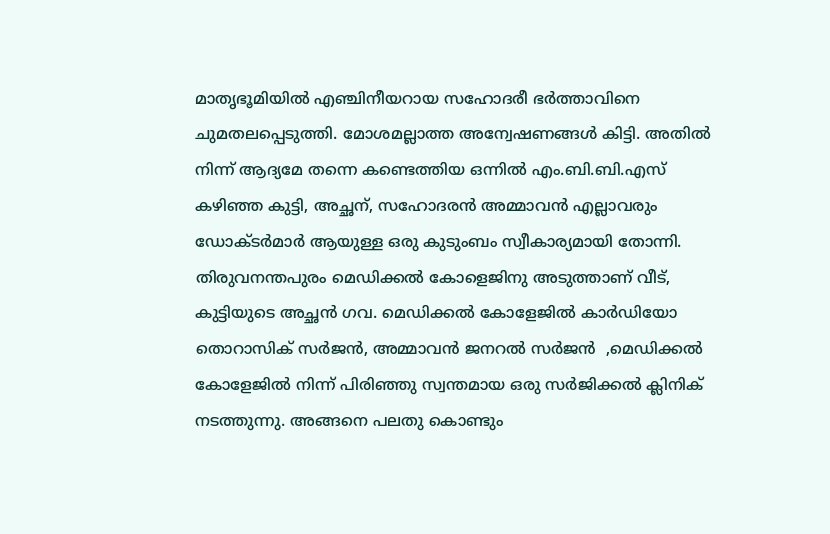മാതൃഭൂമിയില്‍ എഞ്ചിനീയറായ സഹോദരീ ഭര്‍ത്താവിനെ ചുമതലപ്പെടുത്തി. മോശമല്ലാത്ത അന്വേഷണങ്ങള്‍ കിട്ടി. അതില്‍ നിന്ന് ആദ്യമേ തന്നെ കണ്ടെത്തിയ ഒന്നില്‍ എം.ബി.ബി.എസ് കഴിഞ്ഞ കുട്ടി, അച്ഛന്, സഹോദരന്‍ അമ്മാവന്‍ എല്ലാവരും ഡോക്ടര്‍മാര്‍ ആയുള്ള ഒരു കുടുംബം സ്വീകാര്യമായി തോന്നി. തിരുവനന്തപുരം മെഡിക്കല്‍ കോളെജിനു അടുത്താണ് വീട്, കുട്ടിയുടെ അച്ഛന്‍ ഗവ. മെഡിക്കല്‍ കോളേജില്‍ കാര്‍ഡിയോ തൊറാസിക് സര്‍ജന്‍, അമ്മാവന്‍ ജനറല്‍ സര്‍ജന്‍  ,മെഡിക്കല്‍ കോളേജില്‍ നിന്ന് പിരിഞ്ഞു സ്വന്തമായ ഒരു സര്‍ജിക്കല്‍ ക്ലിനിക് നടത്തുന്നു. അങ്ങനെ പലതു കൊണ്ടും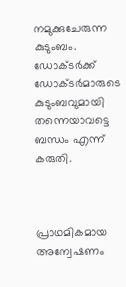നമുക്കുചേരുന്ന കുടുംബം. ഡോക്ടര്‍ക്ക് ഡോക്ടര്‍മാരുടെ കുടുംബവുമായി തന്നെയാവട്ടെ ബന്ധം എന്ന് കരുതി.



പ്രാഥമികമായ അന്വേഷണം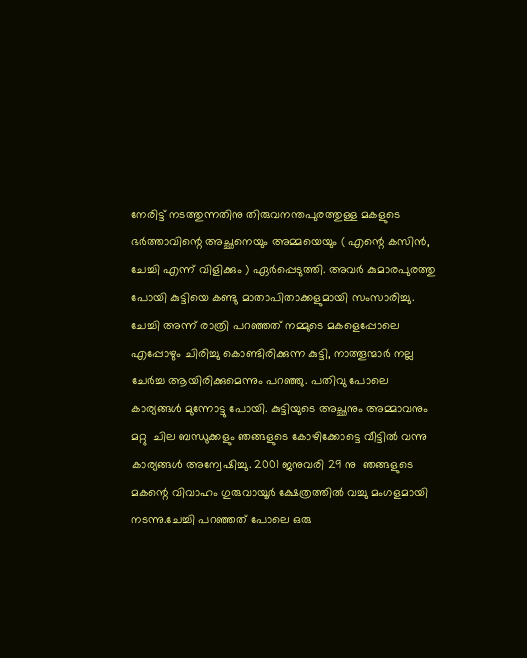നേരിട്ട് നടത്തുന്നതിനു തിരുവനന്തപുരത്തുള്ള മകളുടെ ഭര്‍ത്താവിന്റെ അച്ഛനെയും അമ്മയെയും ( എന്റെ കസിന്‍, ചേച്ചി എന്ന് വിളിക്കും ) ഏര്‍പ്പെടുത്തി. അവര്‍ കുമാരപുരത്തു പോയി കുട്ടിയെ കണ്ടു മാതാപിതാക്കളുമായി സംസാരിച്ചു. ചേച്ചി അന്ന് രാത്രി പറഞ്ഞത് നമ്മുടെ മകളെപ്പോലെ എപ്പോഴും ചിരിച്ചു കൊണ്ടിരിക്കുന്ന കുട്ടി, നാത്തൂന്മാര്‍ നല്ല ചേര്‍ച്ച ആയിരിക്കുമെന്നും പറഞ്ഞു. പതിവു പോലെ കാര്യങ്ങള്‍ മുന്നോട്ടു പോയി. കുട്ടിയുടെ അച്ഛനും അമ്മാവനും മറ്റു  ചില ബന്ധുക്കളും ഞങ്ങളുടെ കോഴിക്കോട്ടെ വീട്ടില്‍ വന്നു കാര്യങ്ങള്‍ അന്വേഷിച്ചു. 2001 ജനുവരി 29 നു  ഞങ്ങളുടെ മകന്റെ വിവാഹം ഗുരുവായൂര്‍ ക്ഷേത്രത്തില്‍ വച്ചു മംഗളമായി നടന്നു.ചേച്ചി പറഞ്ഞത് പോലെ ഒരു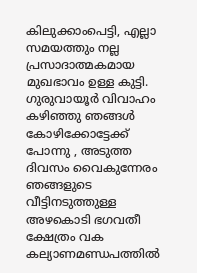കിലുക്കാംപെട്ടി, എല്ലാ സമയത്തും നല്ല പ്രസാദാത്മകമായ മുഖഭാവം ഉള്ള കുട്ടി. ഗുരുവായൂര്‍ വിവാഹം കഴിഞ്ഞു ഞങ്ങള്‍ കോഴിക്കോട്ടേക്ക് പോന്നു , അടുത്ത ദിവസം വൈകുന്നേരം ഞങ്ങളുടെ വീട്ടിനടുത്തുള്ള അഴകൊടി ഭഗവതീ ക്ഷേത്രം വക കല്യാണമണ്ഡപത്തില്‍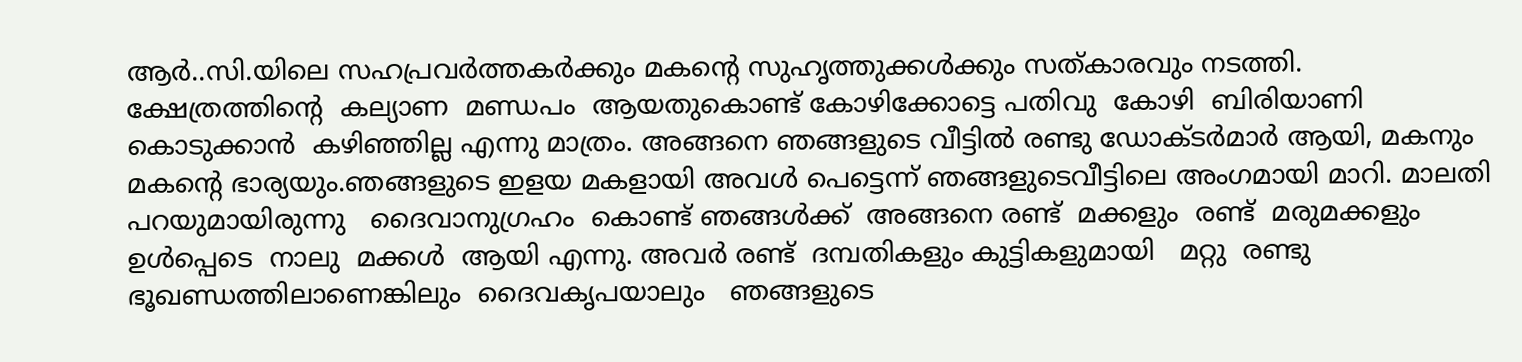ആര്‍..സി.യിലെ സഹപ്രവര്‍ത്തകര്‍ക്കും മകന്റെ സുഹൃത്തുക്കള്‍ക്കും സത്കാരവും നടത്തി. ക്ഷേത്രത്തിന്‍റെ  കല്യാണ  മണ്ഡപം  ആയതുകൊണ്ട് കോഴിക്കോട്ടെ പതിവു  കോഴി  ബിരിയാണി  കൊടുക്കാന്‍  കഴിഞ്ഞില്ല എന്നു മാത്രം. അങ്ങനെ ഞങ്ങളുടെ വീട്ടില്‍ രണ്ടു ഡോക്ടര്‍മാര്‍ ആയി, മകനും മകന്റെ ഭാര്യയും.ഞങ്ങളുടെ ഇളയ മകളായി അവള്‍ പെട്ടെന്ന് ഞങ്ങളുടെവീട്ടിലെ അംഗമായി മാറി. മാലതി  പറയുമായിരുന്നു   ദൈവാനുഗ്രഹം  കൊണ്ട് ഞങ്ങള്‍ക്ക്  അങ്ങനെ രണ്ട്  മക്കളും  രണ്ട്  മരുമക്കളും ഉള്‍പ്പെടെ  നാലു  മക്കള്‍  ആയി എന്നു. അവര്‍ രണ്ട്  ദമ്പതികളും കുട്ടികളുമായി   മറ്റു  രണ്ടു  ഭൂഖണ്ഡത്തിലാണെങ്കിലും  ദൈവകൃപയാലും   ഞങ്ങളുടെ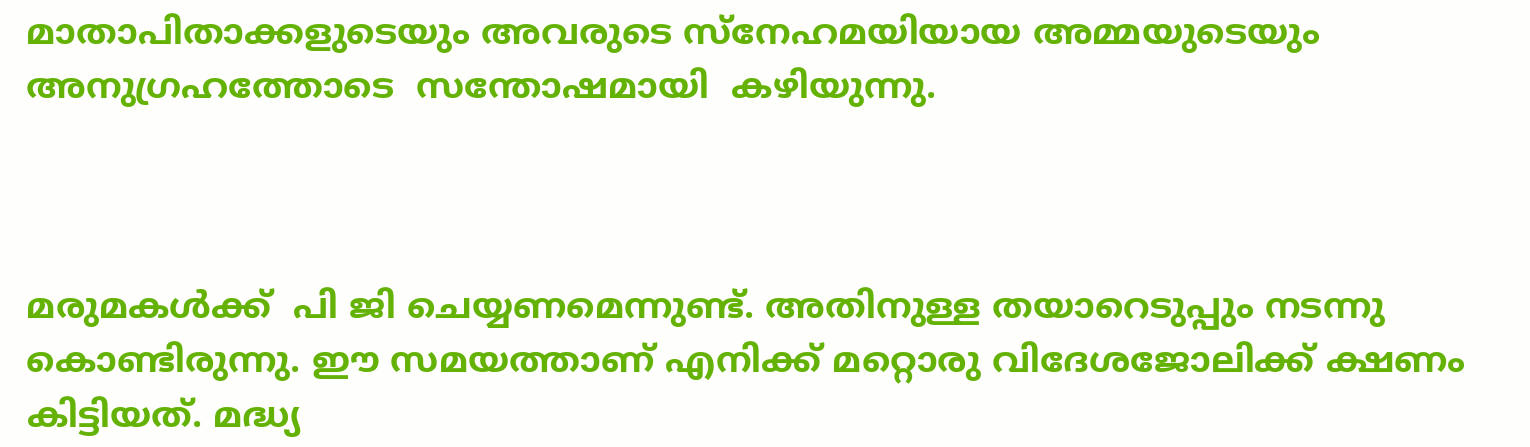മാതാപിതാക്കളുടെയും അവരുടെ സ്നേഹമയിയായ അമ്മയുടെയും  അനുഗ്രഹത്തോടെ  സന്തോഷമായി  കഴിയുന്നു.



മരുമകള്‍ക്ക്  പി ജി ചെയ്യണമെന്നുണ്ട്. അതിനുള്ള തയാറെടുപ്പും നടന്നു കൊണ്ടിരുന്നു. ഈ സമയത്താണ് എനിക്ക് മറ്റൊരു വിദേശജോലിക്ക് ക്ഷണം കിട്ടിയത്. മദ്ധ്യ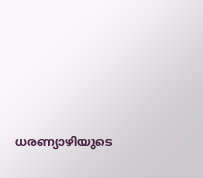ധരണ്യാഴിയുടെ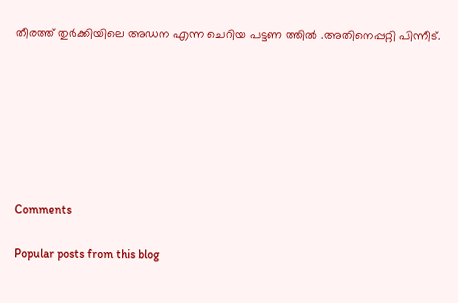തീരത്ത് തുര്‍ക്കിയിലെ അഡന എന്ന ചെറിയ പട്ടണ ത്തില്‍ .അതിനെപ്പറ്റി പിന്നീട്.







Comments

Popular posts from this blog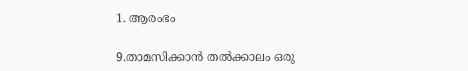1. ആരംഭം

9.താമസിക്കാന്‍ തല്‍ക്കാലം ഒരു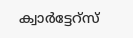ക്വാര്‍ട്ടേറ്സ്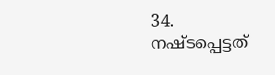34. നഷ്ടപ്പെട്ടത്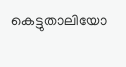കെട്ടുതാലിയോ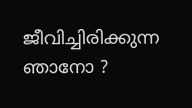ജീവിച്ചിരിക്കുന്ന ഞാനോ ?